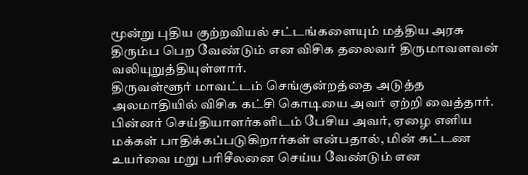மூன்று புதிய குற்றவியல் சட்டங்களையும் மத்திய அரசு திரும்ப பெற வேண்டும் என விசிக தலைவர் திருமாவளவன் வலியுறுத்தியுள்ளார்.
திருவள்ளூர் மாவட்டம் செங்குன்றத்தை அடுத்த அலமாதியில் விசிக கட்சி கொடியை அவர் ஏற்றி வைத்தார். பின்னர் செய்தியாளர்களிடம் பேசிய அவர், ஏழை எளிய மக்கள் பாதிக்கப்படுகிறார்கள் என்பதால், மின் கட்டண உயர்வை மறு பரிசீலனை செய்ய வேண்டும் என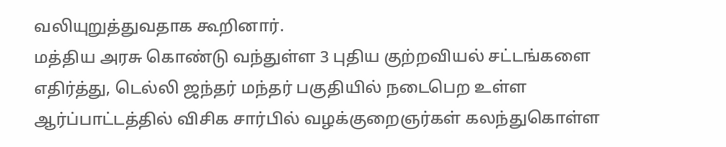வலியுறுத்துவதாக கூறினார்.
மத்திய அரசு கொண்டு வந்துள்ள 3 புதிய குற்றவியல் சட்டங்களை எதிர்த்து, டெல்லி ஜந்தர் மந்தர் பகுதியில் நடைபெற உள்ள ஆர்ப்பாட்டத்தில் விசிக சார்பில் வழக்குறைஞர்கள் கலந்துகொள்ள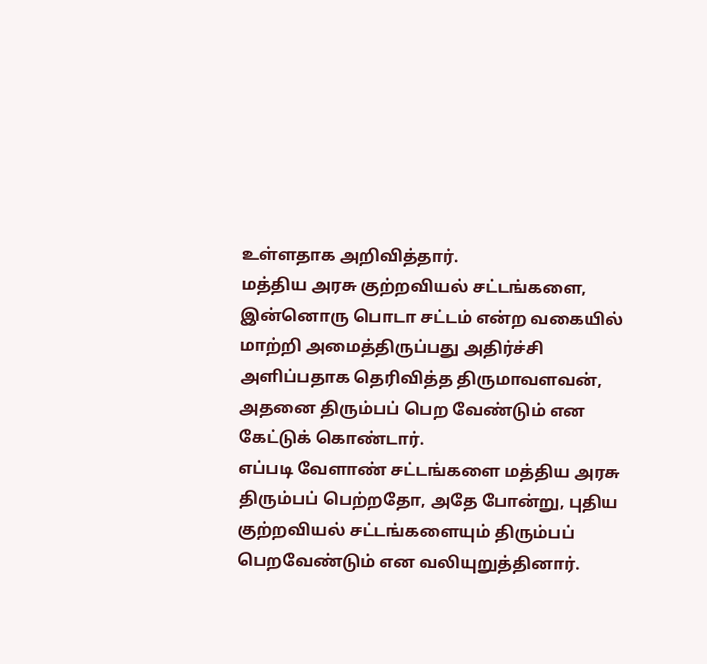உள்ளதாக அறிவித்தார்.
மத்திய அரசு குற்றவியல் சட்டங்களை, இன்னொரு பொடா சட்டம் என்ற வகையில் மாற்றி அமைத்திருப்பது அதிர்ச்சி அளிப்பதாக தெரிவித்த திருமாவளவன், அதனை திரும்பப் பெற வேண்டும் என கேட்டுக் கொண்டார்.
எப்படி வேளாண் சட்டங்களை மத்திய அரசு திரும்பப் பெற்றதோ, அதே போன்று, புதிய குற்றவியல் சட்டங்களையும் திரும்பப் பெறவேண்டும் என வலியுறுத்தினார்.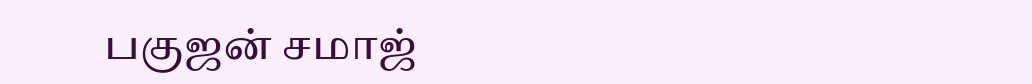பகுஜன் சமாஜ்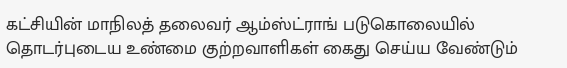கட்சியின் மாநிலத் தலைவர் ஆம்ஸ்ட்ராங் படுகொலையில் தொடர்புடைய உண்மை குற்றவாளிகள் கைது செய்ய வேண்டும்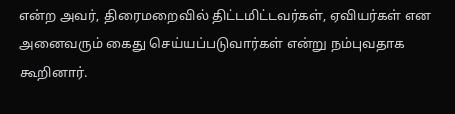என்ற அவர், திரைமறைவில் திட்டமிட்டவர்கள், ஏவியர்கள் என அனைவரும் கைது செய்யப்படுவார்கள் என்று நம்புவதாக கூறினார்.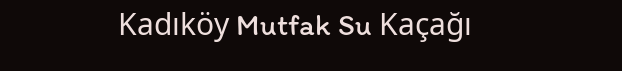Kadıköy Mutfak Su Kaçağı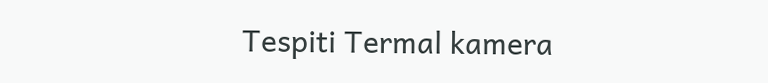Tespiti Termal kamera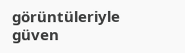görüntüleriyle güven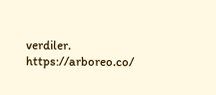verdiler. https://arboreo.co/